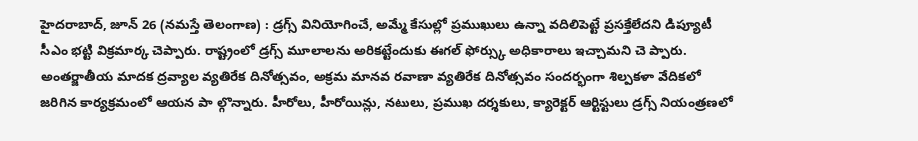హైదరాబాద్, జూన్ 26 (నమస్తే తెలంగాణ) : డ్రగ్స్ వినియోగించే, అమ్మే కేసుల్లో ప్రముఖులు ఉన్నా వదిలిపెట్టే ప్రసక్తేలేదని డిప్యూటీ సీఎం భట్టి విక్రమార్క చెప్పారు. రాష్ట్రంలో డ్రగ్స్ మూలాలను అరికట్టేందుకు ఈగల్ ఫోర్స్కు అధికారాలు ఇచ్చామని చె ప్పారు. అంతర్జాతీయ మాదక ద్రవ్యాల వ్యతిరేక దినోత్సవం, అక్రమ మానవ రవాణా వ్యతిరేక దినోత్సవం సందర్భంగా శిల్పకళా వేదికలో జరిగిన కార్యక్రమంలో ఆయన పా ల్గొన్నారు. హీరోలు, హీరోయిన్లు, నటులు, ప్రముఖ దర్శకులు, క్యారెక్టర్ ఆర్టిస్టులు డ్రగ్స్ నియంత్రణలో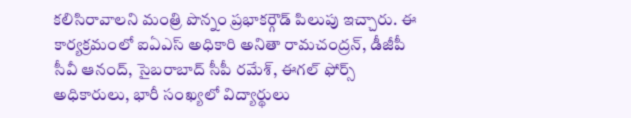కలిసిరావాలని మంత్రి పొన్నం ప్రభాకర్గౌడ్ పిలుపు ఇచ్చారు. ఈ కార్యక్రమంలో ఐఏఎస్ అధికారి అనితా రామచంద్రన్, డీజీపీ సీవీ ఆనంద్, సైబరాబాద్ సీపీ రమేశ్, ఈగల్ ఫోర్స్ అధికారులు, భారీ సంఖ్యలో విద్యార్థులు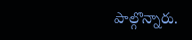పాల్గొన్నారు.